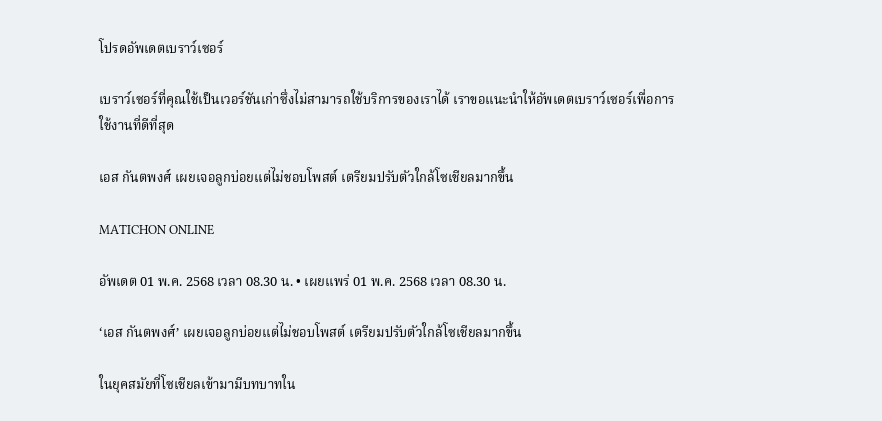โปรดอัพเดตเบราว์เซอร์

เบราว์เซอร์ที่คุณใช้เป็นเวอร์ชันเก่าซึ่งไม่สามารถใช้บริการของเราได้ เราขอแนะนำให้อัพเดตเบราว์เซอร์เพื่อการใช้งานที่ดีที่สุด

เอส กันตพงศ์ เผยเจอลูกบ่อยแต่ไม่ชอบโพสต์ เตรียมปรับตัวใกล้โซเชียลมากขึ้น

MATICHON ONLINE

อัพเดต 01 พ.ค. 2568 เวลา 08.30 น. • เผยแพร่ 01 พ.ค. 2568 เวลา 08.30 น.

‘เอส กันตพงศ์’ เผยเจอลูกบ่อยแต่ไม่ชอบโพสต์ เตรียมปรับตัวใกล้โซเชียลมากขึ้น

ในยุคสมัยที่โซเชียลเข้ามามีบทบาทใน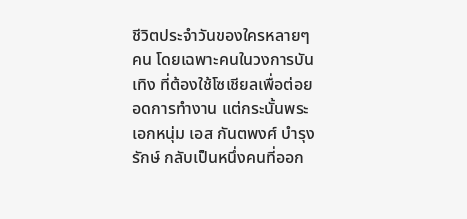ชีวิตประจำวันของใครหลายๆ คน โดยเฉพาะคนในวงการบันเทิง ที่ต้องใช้โซเชียลเพื่อต่อยอดการทำงาน แต่กระนั้นพระเอกหนุ่ม เอส กันตพงศ์ บำรุงรักษ์ กลับเป็นหนึ่งคนที่ออก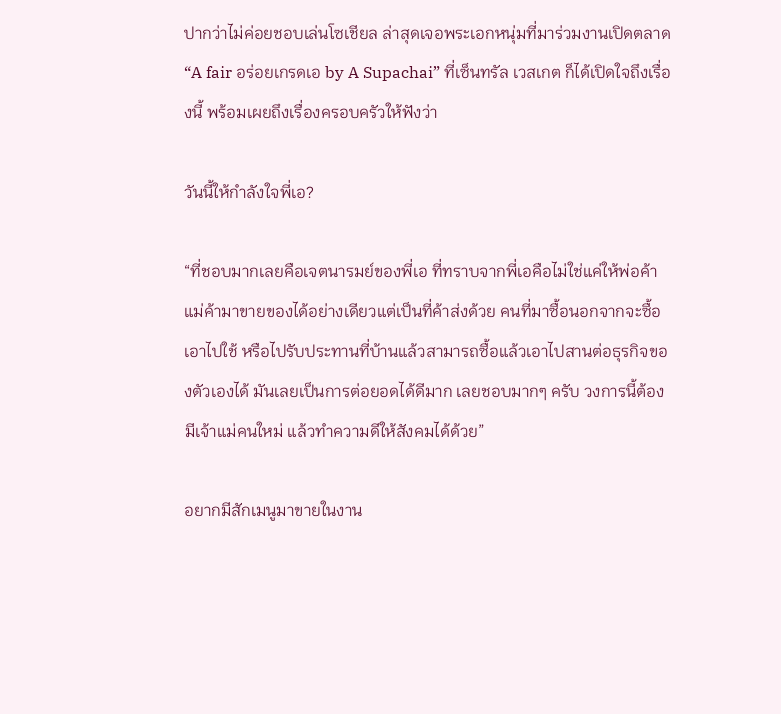ปากว่าไม่ค่อยชอบเล่นโซเชียล ล่าสุดเจอพระเอกหนุ่มที่มาร่วมงานเปิดตลาด “A fair อร่อยเกรดเอ by A Supachai” ที่เซ็นทรัล เวสเกต ก็ได้เปิดใจถึงเรื่องนี้ พร้อมเผยถึงเรื่องครอบครัวให้ฟังว่า

วันนี้ให้กำลังใจพี่เอ?

“ที่ชอบมากเลยคือเจตนารมย์ของพี่เอ ที่ทราบจากพี่เอคือไม่ใช่แค่ให้พ่อค้า แม่ค้ามาขายของได้อย่างเดียวแต่เป็นที่ค้าส่งด้วย คนที่มาซื้อนอกจากจะซื้อเอาไปใช้ หรือไปรับประทานที่บ้านแล้วสามารถซื้อแล้วเอาไปสานต่อธุรกิจของตัวเองได้ มันเลยเป็นการต่อยอดได้ดีมาก เลยชอบมากๆ ครับ วงการนี้ต้องมีเจ้าแม่คนใหม่ แล้วทำความดีให้สังคมได้ด้วย”

อยากมีสักเมนูมาขายในงาน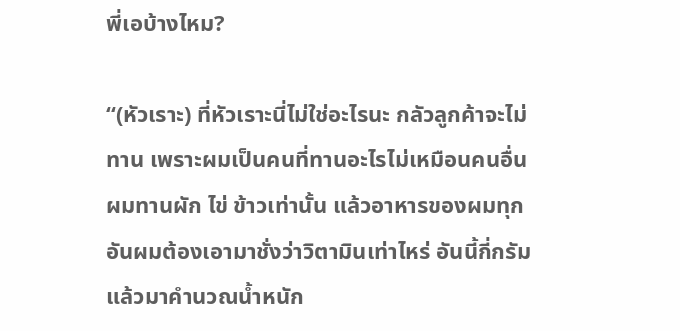พี่เอบ้างไหม?

“(หัวเราะ) ที่หัวเราะนี่ไม่ใช่อะไรนะ กลัวลูกค้าจะไม่ทาน เพราะผมเป็นคนที่ทานอะไรไม่เหมือนคนอื่น ผมทานผัก ไข่ ข้าวเท่านั้น แล้วอาหารของผมทุกอันผมต้องเอามาชั่งว่าวิตามินเท่าไหร่ อันนี้กี่กรัม แล้วมาคำนวณน้ำหนัก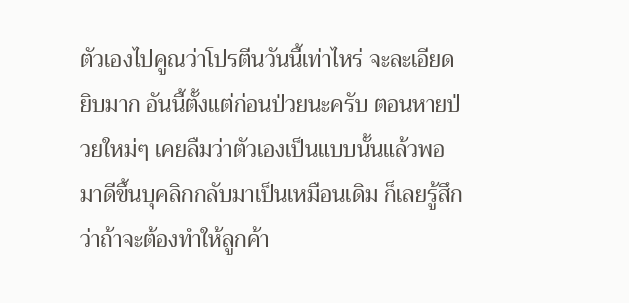ตัวเองไปคูณว่าโปรตีนวันนี้เท่าไหร่ จะละเอียดยิบมาก อันนี้ตั้งแต่ก่อนป่วยนะครับ ตอนหายป่วยใหม่ๆ เคยลืมว่าตัวเองเป็นแบบนั้นแล้วพอมาดีขึ้นบุคลิกกลับมาเป็นเหมือนเดิม ก็เลยรู้สึกว่าถ้าจะต้องทำให้ลูกค้า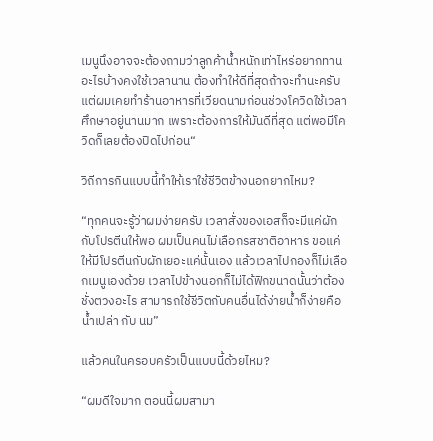เมนูนึงอาจจะต้องถามว่าลูกค้าน้ำหนักเท่าไหร่อยากทานอะไรบ้างคงใช้เวลานาน ต้องทำให้ดีที่สุดถ้าจะทำนะครับ แต่ผมเคยทำร้านอาหารที่เวียดนามก่อนช่วงโควิดใช้เวลาศึกษาอยู่นานมาก เพราะต้องการให้มันดีที่สุด แต่พอมีโควิดก็เลยต้องปิดไปก่อน“

วิถีการกินแบบนี้ทำให้เราใช้ชีวิตข้างนอกยากไหม?

“ทุกคนจะรู้ว่าผมง่ายครับ เวลาสั่งของเอสก็จะมีแค่ผักกับโปรตีนให้พอ ผมเป็นคนไม่เลือกรสชาติอาหาร ขอแค่ให้มีโปรตีนกับผักเยอะแค่นั้นเอง แล้วเวลาไปกองก็ไม่เลือกเมนูเองด้วย เวลาไปข้างนอกก็ไม่ได้ฟิกขนาดนั้นว่าต้องชั่งตวงอะไร สามารถใช้ชีวิตกับคนอื่นได้ง่ายน้ำก็ง่ายคือน้ำเปล่า กับ นม”

แล้วคนในครอบครัวเป็นแบบนี้ด้วยไหม?

“ผมดีใจมาก ตอนนี้ผมสามา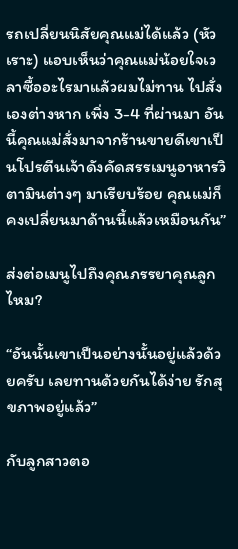รถเปลี่ยนนิสัยคุณแม่ได้แล้ว (หัวเราะ) แอบเห็นว่าคุณแม่น้อยใจเวลาซื้ออะไรมาแล้วผมไม่ทาน ไปสั่งเองต่างหาก เพิ่ง 3-4 ที่ผ่านมา อันนี้คุณแม่สั่งมาจากร้านขายดีเขาเป็นโปรตีนเจ้าดังคัดสรรเมนูอาหารวิตามินต่างๆ มาเรียบร้อย คุณแม่ก็คงเปลี่ยนมาด้านนี้แล้วเหมือนกัน”

ส่งต่อเมนูไปถึงคุณภรรยาคุณลูกไหม?

“อันนั้นเขาเป็นอย่างนั้นอยู่แล้วด้วยครับ เลยทานด้วยกันได้ง่าย รักสุขภาพอยู่แล้ว”

กับลูกสาวตอ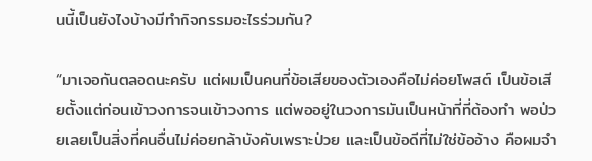นนี้เป็นยังไงบ้างมีทำกิจกรรมอะไรร่วมกัน?

“มาเจอกันตลอดนะครับ แต่ผมเป็นคนที่ข้อเสียของตัวเองคือไม่ค่อยโพสต์ เป็นข้อเสียตั้งแต่ก่อนเข้าวงการจนเข้าวงการ แต่พออยู่ในวงการมันเป็นหน้าที่ที่ต้องทำ พอป่วยเลยเป็นสิ่งที่คนอื่นไม่ค่อยกล้าบังคับเพราะป่วย และเป็นข้อดีที่ไม่ใช่ข้ออ้าง คือผมจำ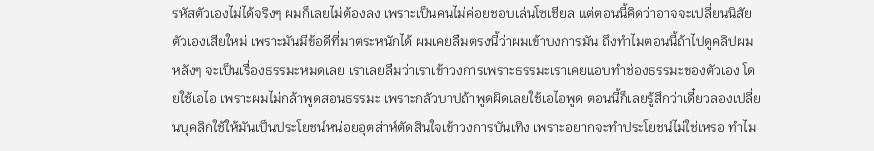รหัสตัวเองไม่ได้จริงๆ ผมก็เลยไม่ต้องลง เพราะเป็นคนไม่ค่อยชอบเล่นโซเชียล แต่ตอนนี้คิดว่าอาจจะเปลี่ยนนิสัยตัวเองเสียใหม่ เพราะมันมีข้อดีที่มาตระหนักได้ ผมเคยลืมตรงนี้ว่าผมเข้าบงการมัน ถึงทำไมตอนนี้ถ้าไปดูคลิปผมหลังๆ จะเป็นเรื่องธรรมะหมดเลย เราเลยลืมว่าเราเข้าวงการเพราะธรรมะเราเคยแอบทำช่องธรรมะของตัวเอง โดยใช้เอไอ เพราะผมไม่กล้าพูดสอนธรรมะ เพราะกลัวบาปถ้าพูดผิดเลยใช้เอไอพูด ตอนนี้ก็เลยรู้สึกว่าเดี๋ยวลองเปลี่ยนบุคลิกใช้ให้มันเป็นประโยชน์หน่อยอุตส่าห์ตัดสินใจเข้าวงการบันเทิง เพราะอยากจะทำประโยชน์ไม่ใช่เหรอ ทำไม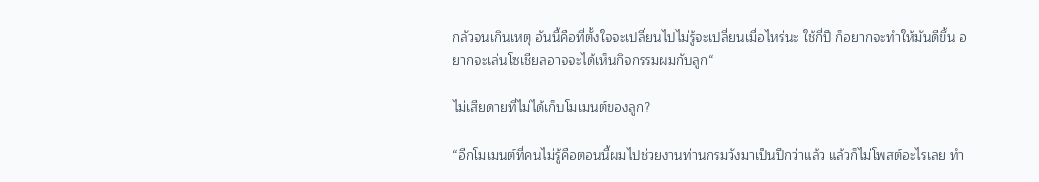กลัวจนเกินเหตุ อันนี้คือที่ตั้งใจจะเปลี่ยนไปไม่รู้จะเปลี่ยนเมื่อไหร่นะ ใช้กี่ปี ก็อยากจะทำให้มันดีขึ้น อยากจะเล่นโซเชียลอาจจะได้เห็นกิจกรรมผมกับลูก“

ไม่เสียดายที่ไม่ได้เก็บโมเมนต์ของลูก?

“อีกโมเมนต์ที่คนไม่รู้คือตอนนี้ผมไปช่วยงานท่านกรมวังมาเป็นปีกว่าแล้ว แล้วก็ไม่โพสต์อะไรเลย ทำ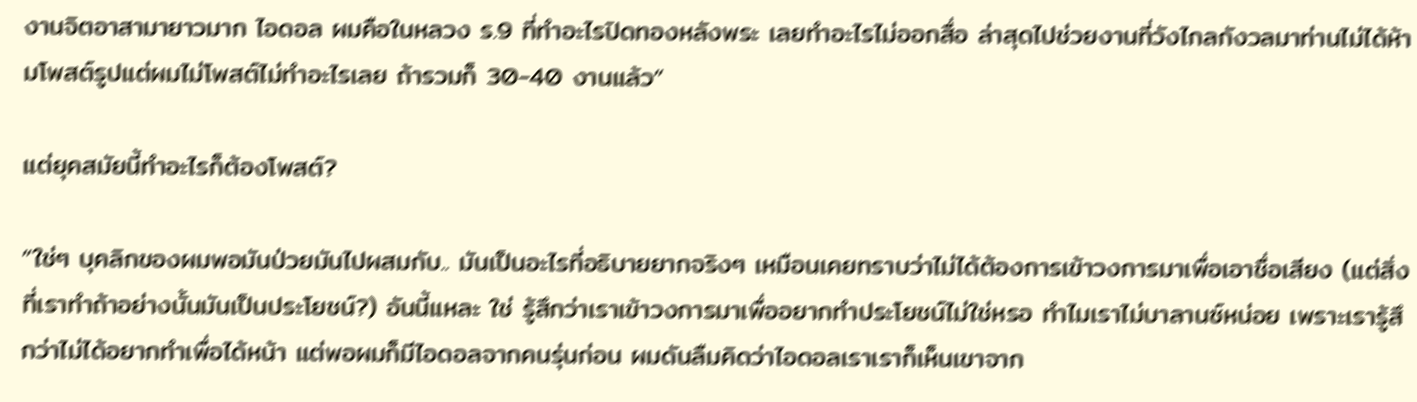งานจิตอาสามายาวมาก ไอดอล ผมคือในหลวง ร.9 ที่ทำอะไรปิดทองหลังพระ เลยทำอะไรไม่ออกสื่อ ล่าสุดไปช่วยงานที่วังไกลกังวลมาท่านไม่ได้ห้ามโพสต์รูปแต่ผมไม่โพสต์ไม่ทำอะไรเลย ถ้ารวมก็ 30-40 งานแล้ว”

แต่ยุคสมัยนี้ทำอะไรก็ต้องโพสต์?

”ใช่ๆ บุคลิกของผมพอมันป่วยมันไปผสมกับ.. มันเป็นอะไรที่อธิบายยากจริงๆ เหมือนเคยทราบว่าไม่ได้ต้องการเข้าวงการมาเพื่อเอาชื่อเสียง (แต่สิ่งที่เราทำถ้าอย่างนั้นมันเป็นประโยชน์?) อันนี้แหละ ใช่ รู้สึกว่าเราเข้าวงการมาเพื่ออยากทำประโยชน์ไม่ใช่หรอ ทำไมเราไม่บาลานซ์หน่อย เพราะเรารู้สึกว่าไม่ได้อยากทำเพื่อได้หน้า แต่พอผมก็มีไอดอลจากคนรุ่นก่อน ผมดันลืมคิดว่าไอดอลเราเราก็เห็นเขาจาก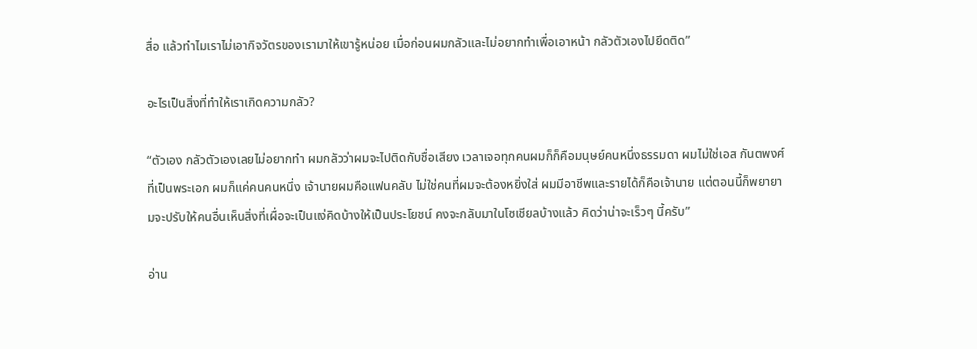สื่อ แล้วทำไมเราไม่เอากิจวัตรของเรามาให้เขารู้หน่อย เมื่อก่อนผมกลัวและไม่อยากทำเพื่อเอาหน้า กลัวตัวเองไปยึดติด”

อะไรเป็นสิ่งที่ทำให้เราเกิดความกลัว?

“ตัวเอง กลัวตัวเองเลยไม่อยากทำ ผมกลัวว่าผมจะไปติดกับชื่อเสียง เวลาเจอทุกคนผมก็ก็คือมนุษย์คนหนึ่งธรรมดา ผมไม่ใช่เอส กันตพงศ์ที่เป็นพระเอก ผมก็แค่คนคนหนึ่ง เจ้านายผมคือแฟนคลับ ไม่ใช่คนที่ผมจะต้องหยิ่งใส่ ผมมีอาชีพและรายได้ก็คือเจ้านาย แต่ตอนนี้ก็พยายามจะปรับให้คนอื่นเห็นสิ่งที่เผื่อจะเป็นแง่คิดบ้างให้เป็นประโยชน์ คงจะกลับมาในโซเชียลบ้างแล้ว คิดว่าน่าจะเร็วๆ นี้ครับ”

อ่าน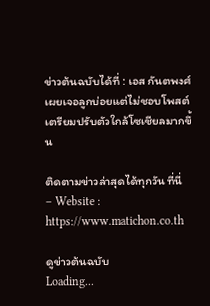ข่าวต้นฉบับได้ที่ : เอส กันตพงศ์ เผยเจอลูกบ่อยแต่ไม่ชอบโพสต์ เตรียมปรับตัวใกล้โซเชียลมากขึ้น

ติดตามข่าวล่าสุดได้ทุกวัน ที่นี่
– Website : https://www.matichon.co.th

ดูข่าวต้นฉบับ
Loading...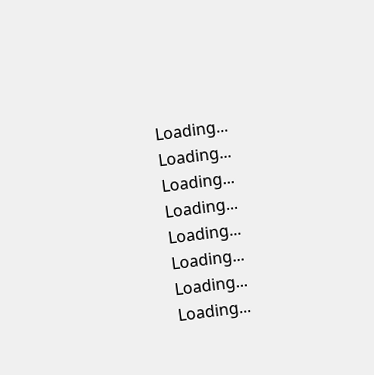Loading...
Loading...
Loading...
Loading...
Loading...
Loading...
Loading...
Loading...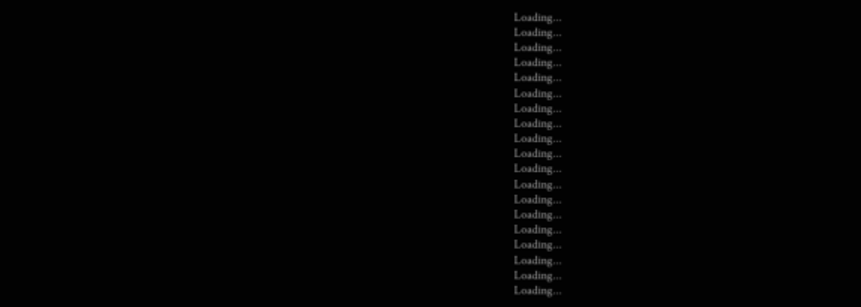Loading...
Loading...
Loading...
Loading...
Loading...
Loading...
Loading...
Loading...
Loading...
Loading...
Loading...
Loading...
Loading...
Loading...
Loading...
Loading...
Loading...
Loading...
Loading...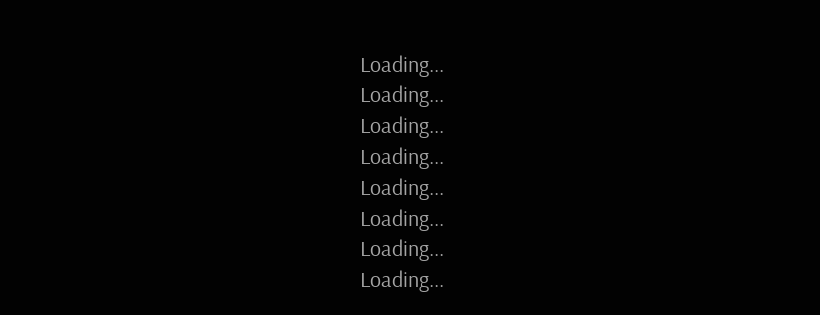Loading...
Loading...
Loading...
Loading...
Loading...
Loading...
Loading...
Loading...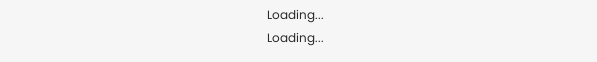Loading...
Loading...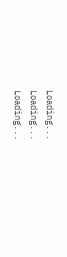Loading...
Loading...
Loading...